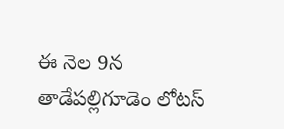ఈ నెల 9న తాడేపల్లిగూడెం లోటస్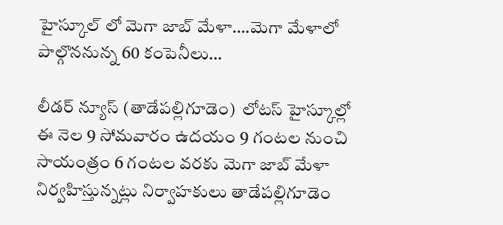హైస్కూల్ లో మెగా జాబ్ మేళా….మెగా మేళాలో పాల్గొననున్న 60 కంపెనీలు…

లీడర్ న్యూస్ (తాడేపల్లిగూడెం)  లోటస్ హైస్కూల్లో ఈ నెల 9 సోమవారం ఉదయం 9 గంటల నుంచి సాయంత్రం 6 గంటల వరకు మెగా జాబ్ మేళా నిర్వహిస్తున్నట్లు నిర్వాహకులు తాడేపల్లిగూడెం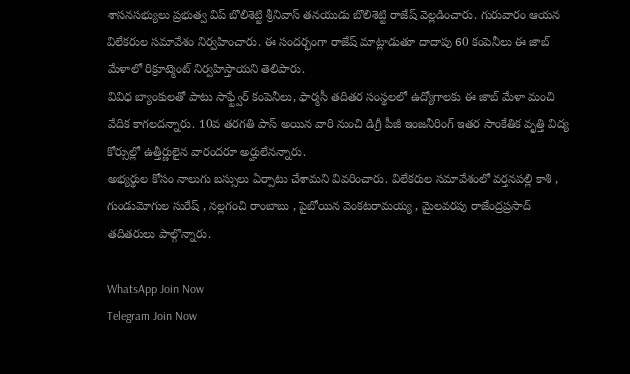శాసనసభ్యులు ప్రభుత్వ విప్ బొలిశెట్టి శ్రీనివాస్ తనయుడు బొలిశెట్టి రాజేష్ వెల్లడించారు. గురువారం ఆయన విలేకరుల సమావేశం నిర్వహించారు. ఈ సందర్భంగా రాజేష్ మాట్లాడుతూ దాదాపు 60 కంపెనీలు ఈ జాబ్ మేళాలో రిక్రూట్మెంట్ నిర్వహిస్తాయని తెలిపారు.
వివిధ బ్యాంకులతో పాటు సాఫ్ట్వేర్ కంపెనీలు, ఫార్మసీ తదితర సంస్థలలో ఉద్యోగాలకు ఈ జాబ్ మేళా మంచి వేదిక కాగలదన్నారు. 10వ తరగతి పాస్ అయిన వారి నుంచి డిగ్రీ పీజీ ఇంజనీరింగ్ ఇతర సాంకేతిక వృత్తి విద్య కోర్సుల్లో ఉత్తీర్ణులైన వారందరూ అర్హులేనన్నారు.
అభ్యర్థుల కోసం నాలుగు బస్సులు ఏర్పాటు చేశామని వివరించారు. విలేకరుల సమావేశంలో వర్తనపల్లి కాశి , గుండుమోగుల సురేష్ , నల్లగంచి రాంబాబు , పైబోయిన వెంకటరామయ్య , మైలవరపు రాజేంద్రప్రసాద్ తదితరులు పాల్గొన్నారు.

WhatsApp Join Now
Telegram Join Now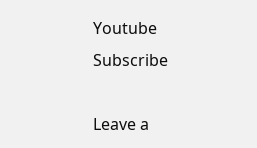Youtube Subscribe

Leave a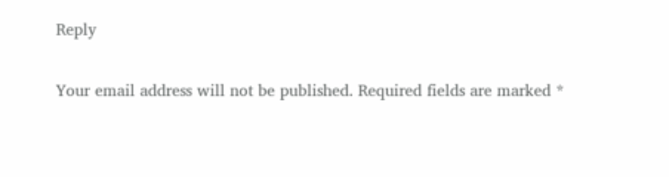Reply

Your email address will not be published. Required fields are marked *